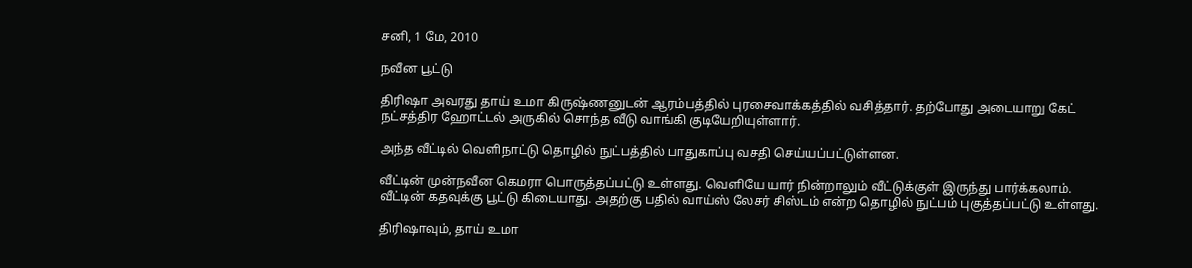சனி, 1 மே, 2010

நவீன பூட்டு

திரிஷா அவரது தாய் உமா கிருஷ்ணனுடன் ஆரம்பத்தில் புரசைவாக்கத்தில் வசித்தார். தற்போது அடையாறு கேட் நட்சத்திர ஹோட்டல் அருகில் சொந்த வீடு வாங்கி குடியேறியுள்ளார்.

அந்த வீட்டில் வெளிநாட்டு தொழில் நுட்பத்தில் பாதுகாப்பு வசதி செய்யப்பட்டுள்ளன.

வீட்டின் முன்நவீன கெமரா பொருத்தப்பட்டு உள்ளது. வெளியே யார் நின்றாலும் வீட்டுக்குள் இருந்து பார்க்கலாம். வீட்டின் கதவுக்கு பூட்டு கிடையாது. அதற்கு பதில் வாய்ஸ் லேசர் சிஸ்டம் என்ற தொழில் நுட்பம் புகுத்தப்பட்டு உள்ளது.

திரிஷாவும், தாய் உமா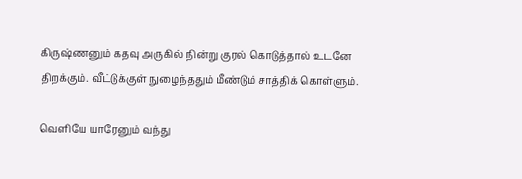கிருஷ்ணனும் கதவு அருகில் நின்று குரல் கொடுத்தால் உடனே திறக்கும். வீட்டுக்குள் நுழைந்ததும் மீண்டும் சாத்திக் கொள்ளும்.

வெளியே யாரேனும் வந்து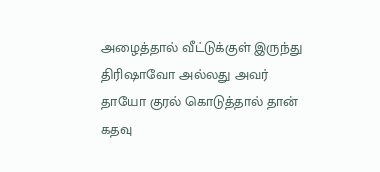அழைத்தால் வீட்டுக்குள் இருந்து திரிஷாவோ அல்லது அவர் தாயோ குரல் கொடுத்தால் தான் கதவு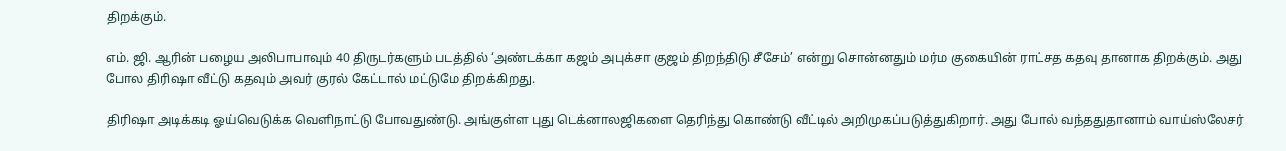திறக்கும்.

எம். ஜி. ஆரின் பழைய அலிபாபாவும் 40 திருடர்களும் படத்தில் ‘அண்டக்கா கஜம் அபுக்சா குஜம் திறந்திடு சீசேம்’ என்று சொன்னதும் மர்ம குகையின் ராட்சத கதவு தானாக திறக்கும். அது போல திரிஷா வீட்டு கதவும் அவர் குரல் கேட்டால் மட்டுமே திறக்கிறது.

திரிஷா அடிக்கடி ஓய்வெடுக்க வெளிநாட்டு போவதுண்டு. அங்குள்ள புது டெக்னாலஜிகளை தெரிந்து கொண்டு வீட்டில் அறிமுகப்படுத்துகிறார். அது போல் வந்ததுதானாம் வாய்ஸ்லேசர்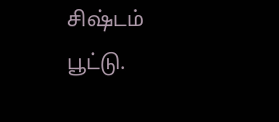சிஷ்டம் பூட்டு.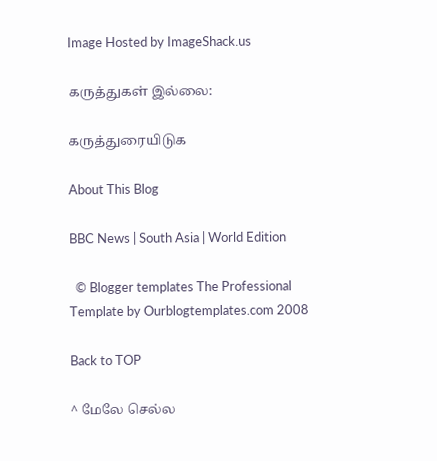Image Hosted by ImageShack.us

கருத்துகள் இல்லை:

கருத்துரையிடுக

About This Blog

BBC News | South Asia | World Edition

  © Blogger templates The Professional Template by Ourblogtemplates.com 2008

Back to TOP

^ மேலே செல்ல